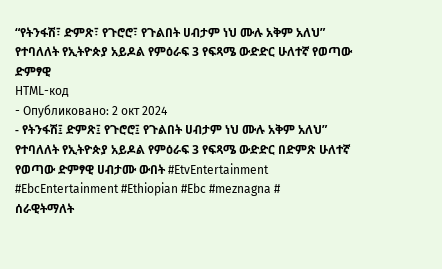“የትንፋሽ፣ ድምጽ፣ የጉሮሮ፣ የጉልበት ሀብታም ነህ ሙሉ አቅም አለህ” የተባለለት የኢትዮጵያ አይዶል የምዕራፍ 3 የፍጻሜ ውድድር ሁለተኛ የወጣው ድምፃዊ
HTML-код
- Опубликовано: 2 окт 2024
- የትንፋሽ፤ ድምጽ፤ የጉሮሮ፤ የጉልበት ሀብታም ነህ ሙሉ አቅም አለህ” የተባለለት የኢትዮጵያ አይዶል የምዕራፍ 3 የፍጻሜ ውድድር በድምጽ ሁለተኛ የወጣው ድምፃዊ ሀብታሙ ውበት #EtvEntertainment #EbcEntertainment #Ethiopian #Ebc #meznagna #
ሰራዊትማለት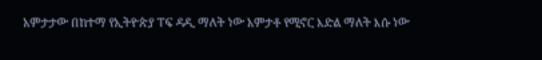አምታታው በከተማ የኢትዮጵያ ፐፍ ዳዲ ማለት ነው አምታቶ የሚኖር እድል ማለት እሱ ነው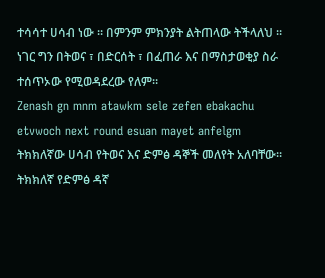ተሳሳተ ሀሳብ ነው ። በምንም ምክንያት ልትጠላው ትችላለህ ። ነገር ግን በትወና ፣ በድርሰት ፣ በፈጠራ እና በማስታወቂያ ስራ ተሰጥኦው የሚወዳደረው የለም።
Zenash gn mnm atawkm sele zefen ebakachu etvwoch next round esuan mayet anfelgm
ትክክለኛው ሀሳብ የትወና እና ድምፅ ዳኞች መለየት አለባቸው። ትክክለኛ የድምፅ ዳኛ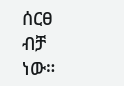ሰርፀ ብቻ ነው።